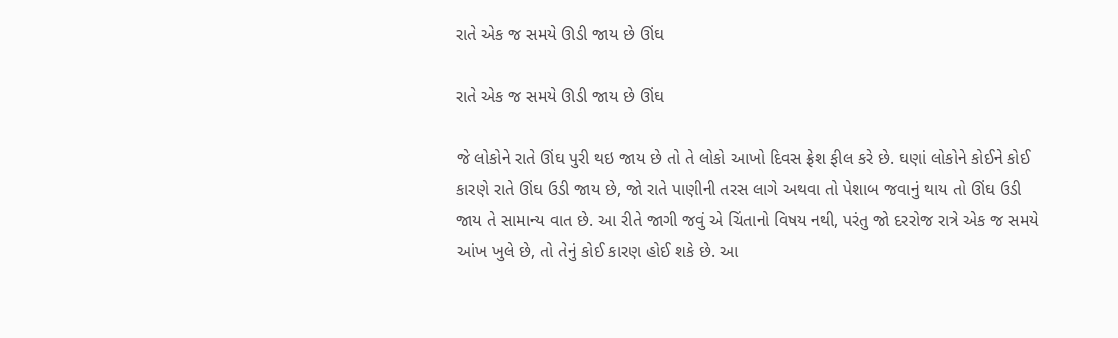રાતે એક જ સમયે ઊડી જાય છે ઊંઘ

રાતે એક જ સમયે ઊડી જાય છે ઊંઘ

જે લોકોને રાતે ઊંઘ પુરી થઇ જાય છે તો તે લોકો આખો દિવસ ફ્રેશ ફીલ કરે છે. ઘણાં લોકોને કોઈને કોઈ કારણે રાતે ઊંઘ ઉડી જાય છે, જો રાતે પાણીની તરસ લાગે અથવા તો પેશાબ જવાનું થાય તો ઊંઘ ઉડી જાય તે સામાન્ય વાત છે. આ રીતે જાગી જવું એ ચિંતાનો વિષય નથી, પરંતુ જો દરરોજ રાત્રે એક જ સમયે આંખ ખુલે છે, તો તેનું કોઈ કારણ હોઈ શકે છે. આ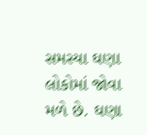સમસ્યા ઘણા લોકોમાં જોવા મળે છે. ઘણા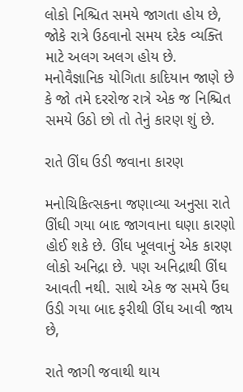લોકો નિશ્ચિત સમયે જાગતા હોય છે, જોકે રાત્રે ઉઠવાનો સમય દરેક વ્યક્તિ માટે અલગ અલગ હોય છે. મનોવૈજ્ઞાનિક યોગિતા કાદિયાન જાણે છે કે જો તમે દરરોજ રાત્રે એક જ નિશ્ચિત સમયે ઉઠો છો તો તેનું કારણ શું છે.

રાતે ઊંઘ ઉડી જવાના કારણ

મનોચિકિત્સકના જણાવ્યા અનુસા રાતે ઊંઘી ગયા બાદ જાગવાના ઘણા કારણો હોઈ શકે છે. ઊંઘ ખૂલવાનું એક કારણ લોકો અનિદ્રા છે. પણ અનિદ્રાથી ઊંઘ આવતી નથી. સાથે એક જ સમયે ઉંઘ ઉડી ગયા બાદ ફરીથી ઊંઘ આવી જાય છે,

રાતે જાગી જવાથી થાય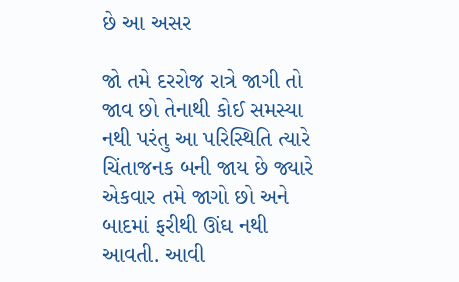છે આ અસર

જો તમે દરરોજ રાત્રે જાગી તો જાવ છો તેનાથી કોઈ સમસ્યા નથી પરંતુ આ પરિસ્થિતિ ત્યારે ચિંતાજનક બની જાય છે જ્યારે એકવાર તમે જાગો છો અને બાદમાં ફરીથી ઊંઘ નથી આવતી. આવી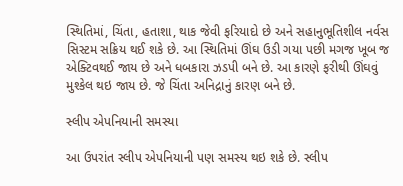સ્થિતિમાં, ચિંતા, હતાશા, થાક જેવી ફરિયાદો છે અને સહાનુભૂતિશીલ નર્વસ સિસ્ટમ સક્રિય થઈ શકે છે. આ સ્થિતિમાં ઊંઘ ઉડી ગયા પછી મગજ ખૂબ જ એક્ટિવથઈ જાય છે અને ધબકારા ઝડપી બને છે. આ કારણે ફરીથી ઊંઘવું મુશ્કેલ થઇ જાય છે. જે ચિંતા અનિદ્રાનું કારણ બને છે.

સ્લીપ એપનિયાની સમસ્યા‌‌

આ ઉપરાંત સ્લીપ એપનિયાની પણ સમસ્ય થઇ શકે છે. સ્લીપ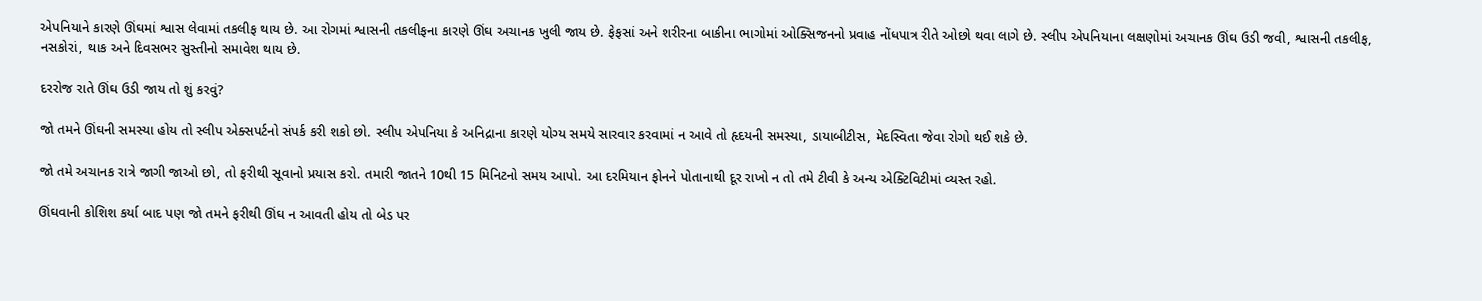એપનિયાને કારણે ઊંઘમાં શ્વાસ લેવામાં તકલીફ થાય છે. આ રોગમાં શ્વાસની તકલીફના કારણે ઊંઘ અચાનક ખુલી જાય છે. ફેફસાં અને શરીરના બાકીના ભાગોમાં ઓક્સિજનનો પ્રવાહ નોંધપાત્ર રીતે ઓછો થવા લાગે છે. સ્લીપ એપનિયાના લક્ષણોમાં અચાનક ઊંઘ ઉડી જવી, શ્વાસની તકલીફ, નસકોરાં, થાક અને દિવસભર સુસ્તીનો સમાવેશ થાય છે.

દરરોજ રાતે ઊંઘ ઉડી જાય તો શું કરવું?

જો તમને ઊંઘની સમસ્યા હોય તો સ્લીપ એક્સપર્ટનો સંપર્ક કરી શકો છો. સ્લીપ એપનિયા કે અનિદ્રાના કારણે યોગ્ય સમયે સારવાર કરવામાં ન આવે તો હૃદયની સમસ્યા, ડાયાબીટીસ, મેદસ્વિતા જેવા રોગો થઈ શકે છે.

જો તમે અચાનક રાત્રે જાગી જાઓ છો, તો ફરીથી સૂવાનો પ્રયાસ કરો. તમારી જાતને 10થી 15 મિનિટનો સમય આપો. આ દરમિયાન ફોનને પોતાનાથી દૂર રાખો ન તો તમે ટીવી કે અન્ય એક્ટિવિટીમાં વ્યસ્ત રહો.

ઊંઘવાની કોશિશ કર્યા બાદ પણ જો તમને ફરીથી ઊંઘ ન આવતી હોય તો બેડ પર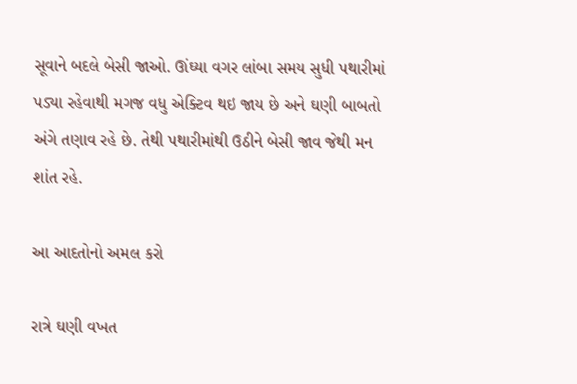સૂવાને બદલે બેસી જાઓ. ઊંઘ્યા વગર લાંબા સમય સુધી પથારીમાં પડ્યા રહેવાથી મગજ વધુ એક્ટિવ થઇ જાય છે અને ઘણી બાબતો અંગે તણાવ રહે છે. તેથી પથારીમાંથી ઉઠીને બેસી જાવ જેથી મન શાંત રહે.

આ આદતોનો અમલ કરો

રાત્રે ઘણી વખત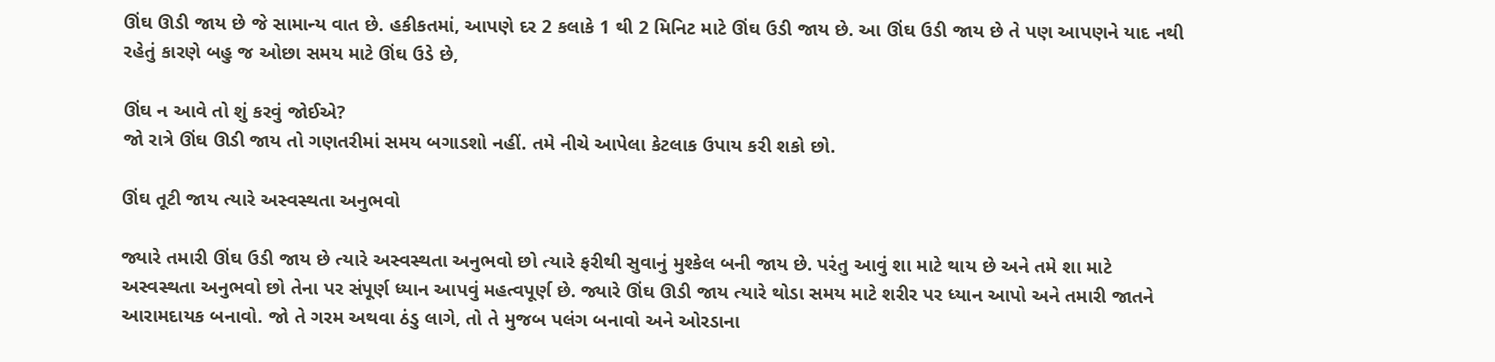ઊંઘ ઊડી જાય છે જે સામાન્ય વાત છે. હકીકતમાં, આપણે દર 2 કલાકે 1 થી 2 મિનિટ માટે ઊંઘ ઉડી જાય છે. આ ઊંઘ ઉડી જાય છે તે પણ આપણને યાદ નથી રહેતું કારણે બહુ જ ઓછા સમય માટે ઊંઘ ઉડે છે,

ઊંઘ ન આવે તો શું કરવું જોઈએ?
જો રાત્રે ઊંઘ ઊડી જાય તો ગણતરીમાં સમય બગાડશો નહીં. તમે નીચે આપેલા કેટલાક ઉપાય કરી શકો છો.

ઊંઘ તૂટી જાય ત્યારે અસ્વસ્થતા અનુભવો

જ્યારે તમારી ઊંઘ ઉડી જાય છે ત્યારે અસ્વસ્થતા અનુભવો છો ત્યારે ફરીથી સુવાનું મુશ્કેલ બની જાય છે. પરંતુ આવું શા માટે થાય છે અને તમે શા માટે અસ્વસ્થતા અનુભવો છો તેના પર સંપૂર્ણ ધ્યાન આપવું મહત્વપૂર્ણ છે. જ્યારે ઊંઘ ઊડી જાય ત્યારે થોડા સમય માટે શરીર પર ધ્યાન આપો અને તમારી જાતને આરામદાયક બનાવો. જો તે ગરમ અથવા ઠંડુ લાગે, તો તે મુજબ પલંગ બનાવો અને ઓરડાના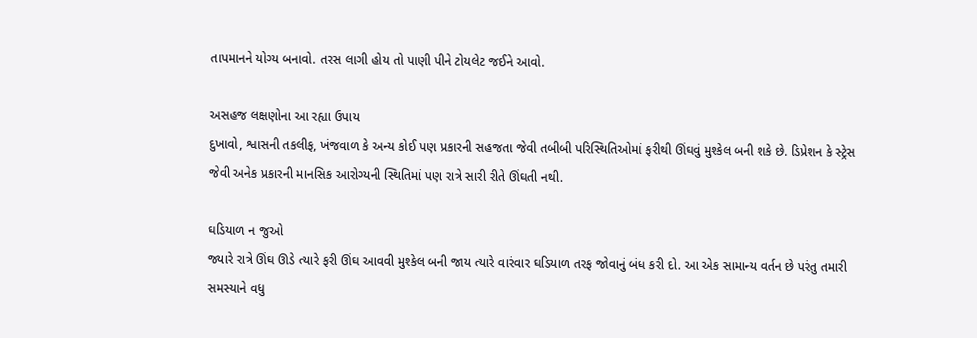તાપમાનને યોગ્ય બનાવો. તરસ લાગી હોય તો પાણી પીને ટોયલેટ જઈને આવો.

અસહજ લક્ષણોના આ રહ્યા ઉપાય
દુખાવો, શ્વાસની તકલીફ, ખંજવાળ કે અન્ય કોઈ પણ પ્રકારની સહજતા જેવી તબીબી પરિસ્થિતિઓમાં ફરીથી ઊંઘવું મુશ્કેલ બની શકે છે. ડિપ્રેશન કે સ્ટ્રેસ જેવી અનેક પ્રકારની માનસિક આરોગ્યની સ્થિતિમાં પણ રાત્રે સારી રીતે ઊંઘતી નથી.

ઘડિયાળ ન જુઓ
જ્યારે રાત્રે ઊંઘ ઊડે ત્યારે ફરી ઊંઘ આવવી મુશ્કેલ બની જાય ત્યારે વારંવાર ઘડિયાળ તરફ જોવાનું બંધ કરી દો. આ એક સામાન્ય વર્તન છે પરંતુ તમારી સમસ્યાને વધુ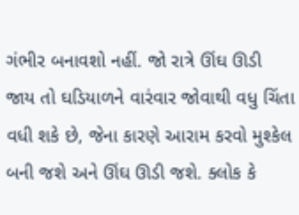ગંભીર બનાવશો નહીં. જો રાત્રે ઊંઘ ઊડી જાય તો ઘડિયાળને વારંવાર જોવાથી વધુ ચિંતા વધી શકે છે, જેના કારણે આરામ કરવો મુશ્કેલ બની જશે અને ઊંઘ ઊડી જશે. ક્લોક કે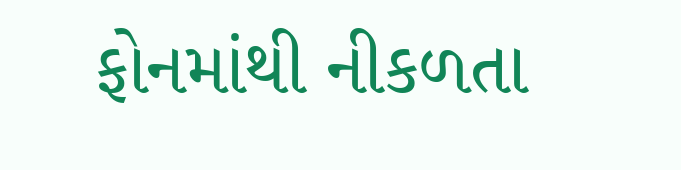ફોનમાંથી નીકળતા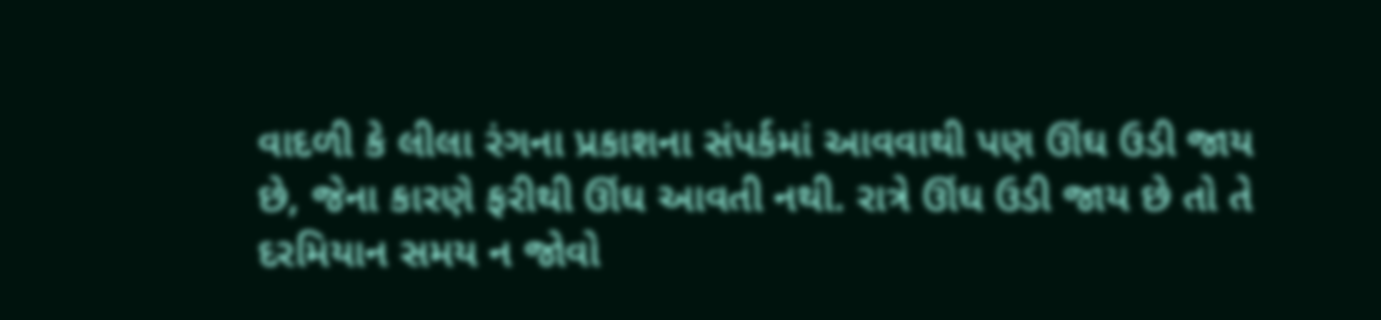વાદળી કે લીલા રંગના પ્રકાશના સંપર્કમાં આવવાથી પણ ઊંઘ ઉડી જાય છે, જેના કારણે ફરીથી ઊંઘ આવતી નથી. રાત્રે ઊંઘ ઉડી જાય છે તો તે દરમિયાન સમય ન જોવો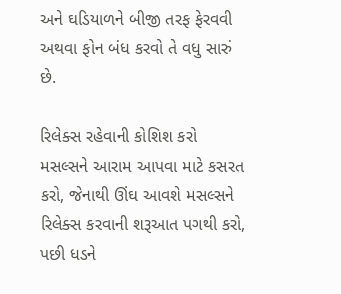અને ઘડિયાળને બીજી તરફ ફેરવવી અથવા ફોન બંધ કરવો તે વધુ સારું છે.

રિલેક્સ રહેવાની કોશિશ કરો
મસલ્સને આરામ આપવા માટે કસરત કરો, જેનાથી ઊંઘ આવશે મસલ્સને રિલેક્સ કરવાની શરૂઆત પગથી કરો, પછી ધડને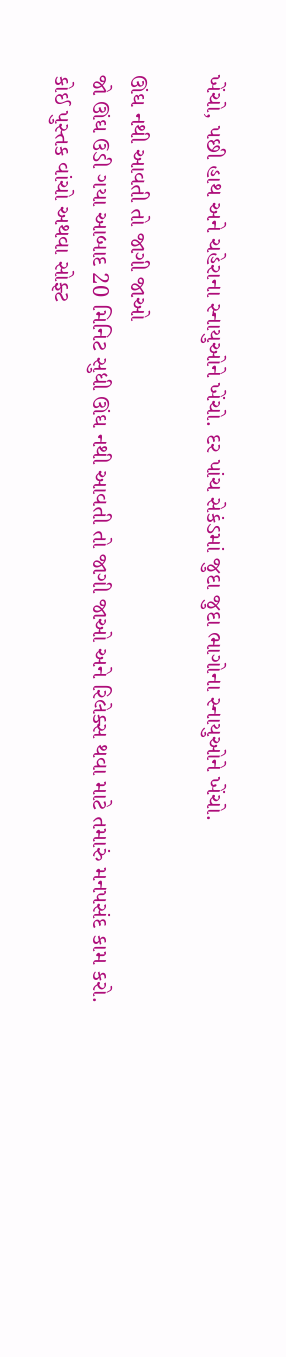ખેંચો, પછી હાથ અને ચહેરાના સ્નાયુઓને ખેંચો. દર પાંચ સેકંડમાં જુદા જુદા ભાગોના સ્નાયુઓને ખેંચો.

ઊંઘ નથી આવતી તો જાગી જાઓ
જો ઊંઘ ઉડી ગયા આબાદ 20 મિનિટ સુધી ઊંઘ નથી આવતી તો જાગી જાઓ અને રિલેક્સ થવા માટે તમારું મનપસંદ કામ કરો. કોઈ પુસ્તક વાંચો અથવા સોફ્ટ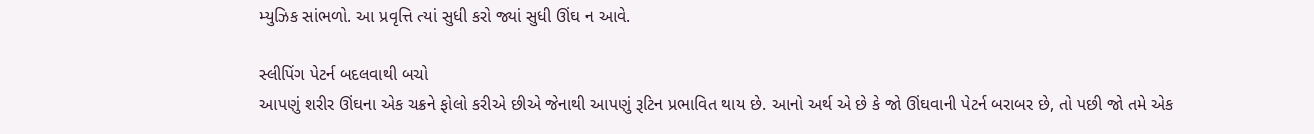મ્યુઝિક સાંભળો. આ પ્રવૃત્તિ ત્યાં સુધી કરો જ્યાં સુધી ઊંઘ ન આવે.

સ્લીપિંગ પેટર્ન બદલવાથી બચો
આપણું શરીર ઊંઘના એક ચક્રને ફોલો કરીએ છીએ જેનાથી આપણું રૂટિન પ્રભાવિત થાય છે. આનો અર્થ એ છે કે જો ઊંઘવાની પેટર્ન બરાબર છે, તો પછી જો તમે એક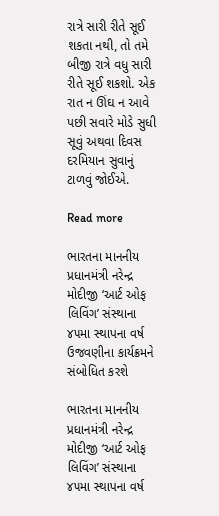રાત્રે સારી રીતે સૂઈ શકતા નથી, તો તમે બીજી રાત્રે વધુ સારી રીતે સૂઈ શકશો. એક રાત ન ઊંઘ ન આવે પછી સવારે મોડે સુધી સૂવું અથવા દિવસ દરમિયાન સુવાનું ટાળવું જોઈએ.

Read more

ભારતના માનનીય પ્રધાનમંત્રી નરેન્દ્ર મોદીજી ‘આર્ટ ઓફ લિવિંગ’ સંસ્થાના ૪૫મા સ્થાપના વર્ષ ઉજવણીના કાર્યક્રમને સંબોધિત કરશે

ભારતના માનનીય પ્રધાનમંત્રી નરેન્દ્ર મોદીજી ‘આર્ટ ઓફ લિવિંગ’ સંસ્થાના ૪૫મા સ્થાપના વર્ષ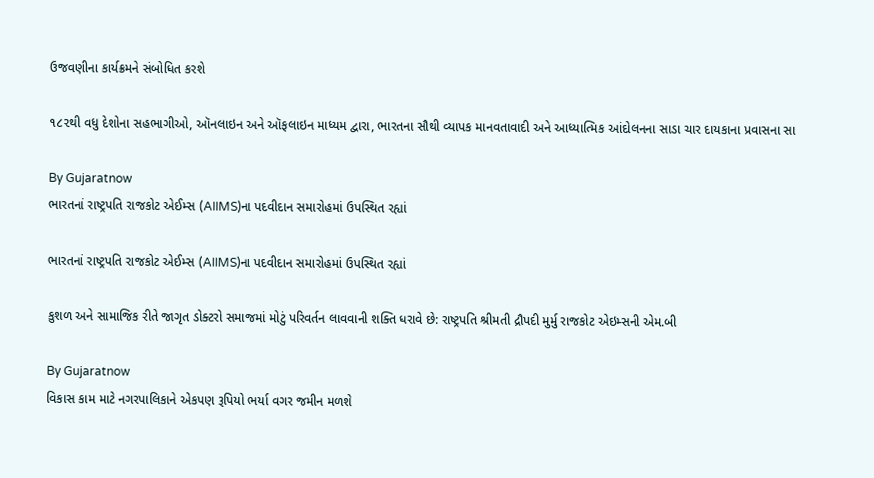ઉજવણીના કાર્યક્રમને સંબોધિત કરશે

૧૮૨થી વધુ દેશોના સહભાગીઓ, ઑનલાઇન અને ઑફલાઇન માધ્યમ દ્વારા, ભારતના સૌથી વ્યાપક માનવતાવાદી અને આધ્યાત્મિક આંદોલનના સાડા ચાર દાયકાના પ્રવાસના સા

By Gujaratnow
ભારતનાં રાષ્ટ્રપતિ રાજકોટ એઈમ્સ (AIIMS)ના પદવીદાન સમારોહમાં ઉપસ્થિત રહ્યાં

ભારતનાં રાષ્ટ્રપતિ રાજકોટ એઈમ્સ (AIIMS)ના પદવીદાન સમારોહમાં ઉપસ્થિત રહ્યાં

કુશળ અને સામાજિક રીતે જાગૃત ડોક્ટરો સમાજમાં મોટું પરિવર્તન લાવવાની શક્તિ ધરાવે છે: રાષ્ટ્રપતિ શ્રીમતી દ્રૌપદી મુર્મુ રાજકોટ એઇમ્સની એમ.બી

By Gujaratnow
વિકાસ કામ માટે નગરપાલિકાને એકપણ રૂપિયો ભર્યા વગર જમીન મળશે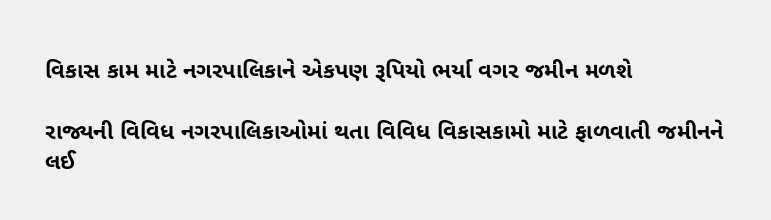વિકાસ કામ માટે નગરપાલિકાને એકપણ રૂપિયો ભર્યા વગર જમીન મળશે

રાજ્યની વિવિધ નગરપાલિકાઓમાં થતા વિવિધ વિકાસકામો માટે ફાળવાતી જમીનને લઈ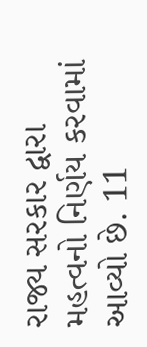રાજ્ય સરકાર દ્વારા મહત્વનો નિર્ણય કરવામાં આવ્યો છે. 11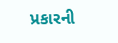પ્રકારની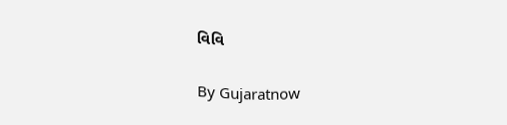વિવિ

By Gujaratnow